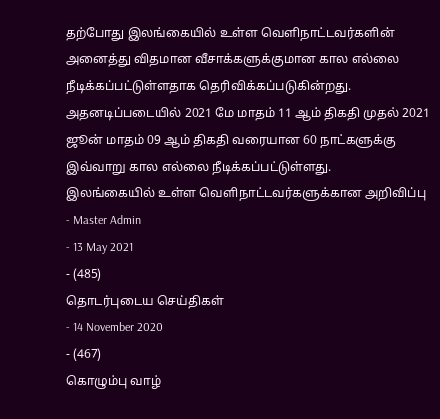தற்போது இலங்கையில் உள்ள வௌிநாட்டவர்களின் அனைத்து விதமான வீசாக்களுக்குமான கால எல்லை நீடிக்கப்பட்டுள்ளதாக தெரிவிக்கப்படுகின்றது.
அதனடிப்படையில் 2021 மே மாதம் 11 ஆம் திகதி முதல் 2021 ஜூன் மாதம் 09 ஆம் திகதி வரையான 60 நாட்களுக்கு இவ்வாறு கால எல்லை நீடிக்கப்பட்டுள்ளது.
இலங்கையில் உள்ள வௌிநாட்டவர்களுக்கான அறிவிப்பு
- Master Admin
- 13 May 2021
- (485)
தொடர்புடைய செய்திகள்
- 14 November 2020
- (467)
கொழும்பு வாழ்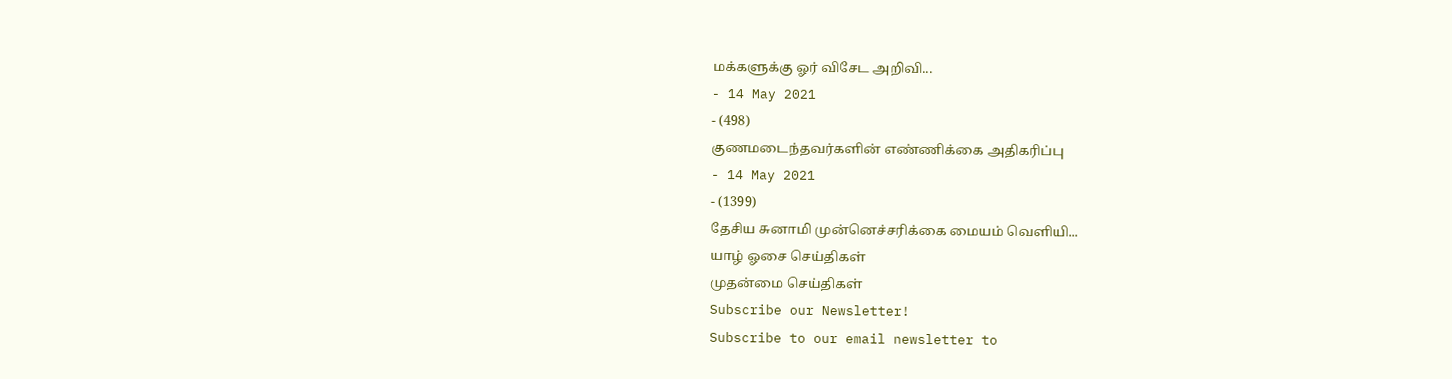மக்களுக்கு ஓர் விசேட அறிவி...
- 14 May 2021
- (498)
குணமடைந்தவர்களின் எண்ணிக்கை அதிகரிப்பு
- 14 May 2021
- (1399)
தேசிய சுனாமி முன்னெச்சரிக்கை மையம் வௌியி...
யாழ் ஓசை செய்திகள்
முதன்மை செய்திகள்
Subscribe our Newsletter!
Subscribe to our email newsletter to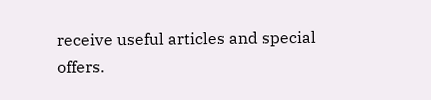receive useful articles and special offers.